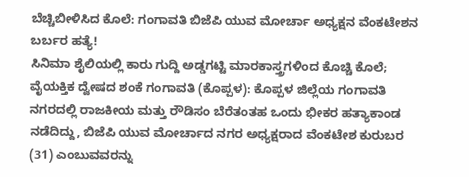ಬೆಚ್ಚಿಬೀಳಿಸಿದ ಕೊಲೆ: ಗಂಗಾವತಿ ಬಿಜೆಪಿ ಯುವ ಮೋರ್ಚಾ ಅಧ್ಯಕ್ಷನ ವೆಂಕಟೇಶನ ಬರ್ಬರ ಹತ್ಯೆ!
ಸಿನಿಮಾ ಶೈಲಿಯಲ್ಲಿ ಕಾರು ಗುದ್ದಿ ಅಡ್ಡಗಟ್ಟಿ ಮಾರಕಾಸ್ತ್ರಗಳಿಂದ ಕೊಚ್ಚಿ ಕೊಲೆ; ವೈಯಕ್ತಿಕ ದ್ವೇಷದ ಶಂಕೆ ಗಂಗಾವತಿ (ಕೊಪ್ಪಳ): ಕೊಪ್ಪಳ ಜಿಲ್ಲೆಯ ಗಂಗಾವತಿ ನಗರದಲ್ಲಿ ರಾಜಕೀಯ ಮತ್ತು ರೌಡಿಸಂ ಬೆರೆತಂತಹ ಒಂದು ಭೀಕರ ಹತ್ಯಾಕಾಂಡ ನಡೆದಿದ್ದು, ಬಿಜೆಪಿ ಯುವ ಮೋರ್ಚಾದ ನಗರ ಅಧ್ಯಕ್ಷರಾದ ವೆಂಕಟೇಶ ಕುರುಬರ (31) ಎಂಬುವವರನ್ನು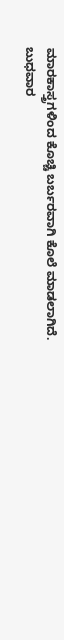ಮಾರಕಾಸ್ತ್ರಗಳಿಂದ ಕೊಚ್ಚಿ ಬರ್ಬರವಾಗಿ ಕೊಲೆ ಮಾಡಲಾಗಿದೆ. ಬುಧವಾರ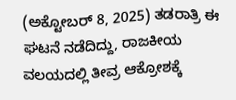(ಅಕ್ಟೋಬರ್ 8, 2025) ತಡರಾತ್ರಿ ಈ ಘಟನೆ ನಡೆದಿದ್ದು, ರಾಜಕೀಯ ವಲಯದಲ್ಲಿ ತೀವ್ರ ಆಕ್ರೋಶಕ್ಕೆ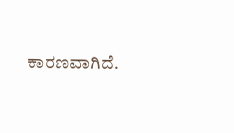ಕಾರಣವಾಗಿದೆ.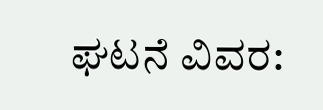ಘಟನೆ ವಿವರ: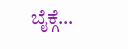ಬೈಕ್ಗೆ…